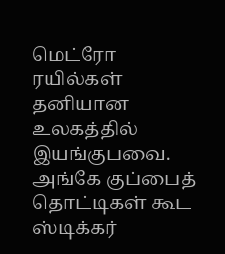மெட்ரோ ரயில்கள் தனியான உலகத்தில் இயங்குபவை. அங்கே குப்பைத் தொட்டிகள் கூட ஸ்டிக்கர்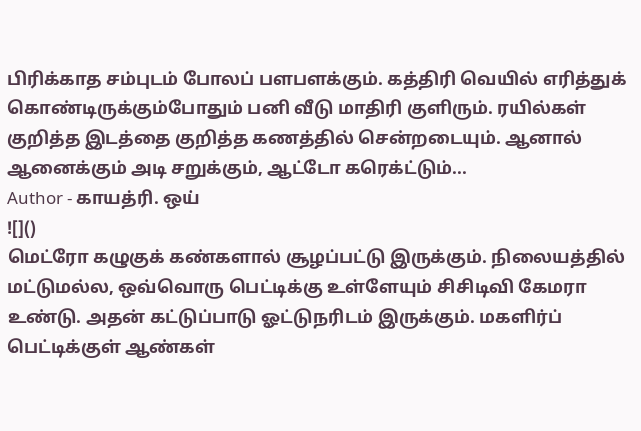பிரிக்காத சம்புடம் போலப் பளபளக்கும். கத்திரி வெயில் எரித்துக் கொண்டிருக்கும்போதும் பனி வீடு மாதிரி குளிரும். ரயில்கள் குறித்த இடத்தை குறித்த கணத்தில் சென்றடையும். ஆனால் ஆனைக்கும் அடி சறுக்கும், ஆட்டோ கரெக்ட்டும்...
Author - காயத்ரி. ஒய்
![]()
மெட்ரோ கழுகுக் கண்களால் சூழப்பட்டு இருக்கும். நிலையத்தில் மட்டுமல்ல, ஒவ்வொரு பெட்டிக்கு உள்ளேயும் சிசிடிவி கேமரா உண்டு. அதன் கட்டுப்பாடு ஓட்டுநரிடம் இருக்கும். மகளிர்ப் பெட்டிக்குள் ஆண்கள்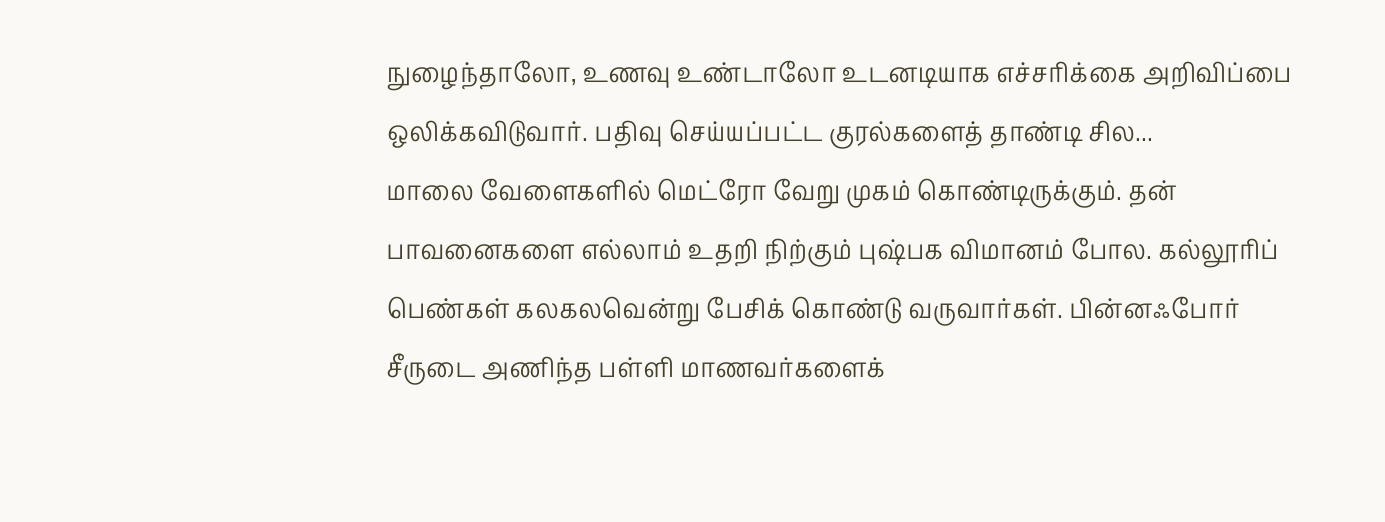நுழைந்தாலோ, உணவு உண்டாலோ உடனடியாக எச்சரிக்கை அறிவிப்பை ஒலிக்கவிடுவார். பதிவு செய்யப்பட்ட குரல்களைத் தாண்டி சில...
மாலை வேளைகளில் மெட்ரோ வேறு முகம் கொண்டிருக்கும். தன் பாவனைகளை எல்லாம் உதறி நிற்கும் புஷ்பக விமானம் போல. கல்லூரிப் பெண்கள் கலகலவென்று பேசிக் கொண்டு வருவார்கள். பின்னஃபோர் சீருடை அணிந்த பள்ளி மாணவர்களைக்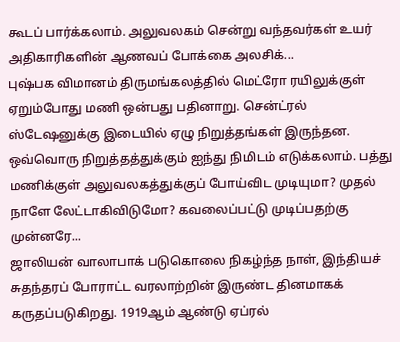கூடப் பார்க்கலாம். அலுவலகம் சென்று வந்தவர்கள் உயர் அதிகாரிகளின் ஆணவப் போக்கை அலசிக்...
புஷ்பக விமானம் திருமங்கலத்தில் மெட்ரோ ரயிலுக்குள் ஏறும்போது மணி ஒன்பது பதினாறு. சென்ட்ரல் ஸ்டேஷனுக்கு இடையில் ஏழு நிறுத்தங்கள் இருந்தன. ஒவ்வொரு நிறுத்தத்துக்கும் ஐந்து நிமிடம் எடுக்கலாம். பத்து மணிக்குள் அலுவலகத்துக்குப் போய்விட முடியுமா? முதல் நாளே லேட்டாகிவிடுமோ? கவலைப்பட்டு முடிப்பதற்கு முன்னரே...
ஜாலியன் வாலாபாக் படுகொலை நிகழ்ந்த நாள், இந்தியச் சுதந்தரப் போராட்ட வரலாற்றின் இருண்ட தினமாகக் கருதப்படுகிறது. 1919ஆம் ஆண்டு ஏப்ரல்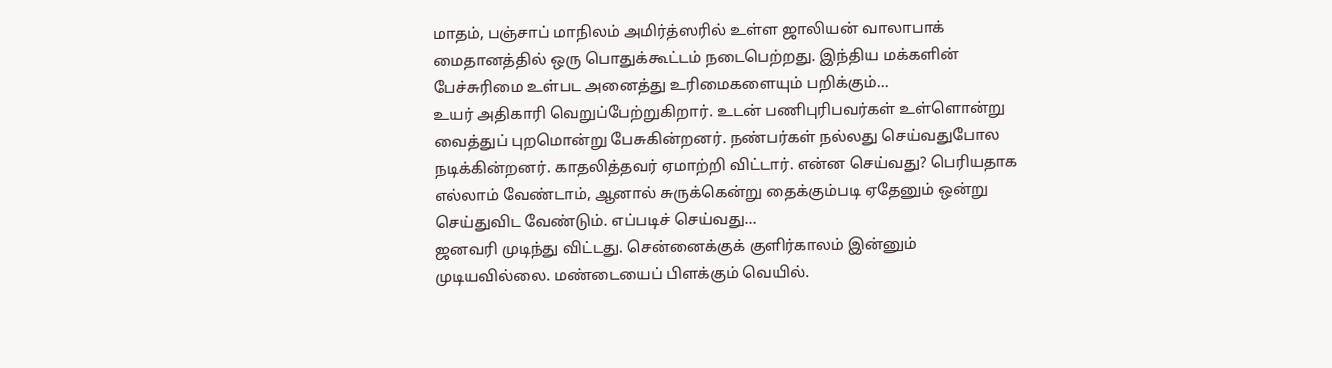மாதம், பஞ்சாப் மாநிலம் அமிர்த்ஸரில் உள்ள ஜாலியன் வாலாபாக் மைதானத்தில் ஒரு பொதுக்கூட்டம் நடைபெற்றது. இந்திய மக்களின் பேச்சுரிமை உள்பட அனைத்து உரிமைகளையும் பறிக்கும்...
உயர் அதிகாரி வெறுப்பேற்றுகிறார். உடன் பணிபுரிபவர்கள் உள்ளொன்று வைத்துப் புறமொன்று பேசுகின்றனர். நண்பர்கள் நல்லது செய்வதுபோல நடிக்கின்றனர். காதலித்தவர் ஏமாற்றி விட்டார். என்ன செய்வது? பெரியதாக எல்லாம் வேண்டாம், ஆனால் சுருக்கென்று தைக்கும்படி ஏதேனும் ஒன்று செய்துவிட வேண்டும். எப்படிச் செய்வது...
ஜனவரி முடிந்து விட்டது. சென்னைக்குக் குளிர்காலம் இன்னும் முடியவில்லை. மண்டையைப் பிளக்கும் வெயில்.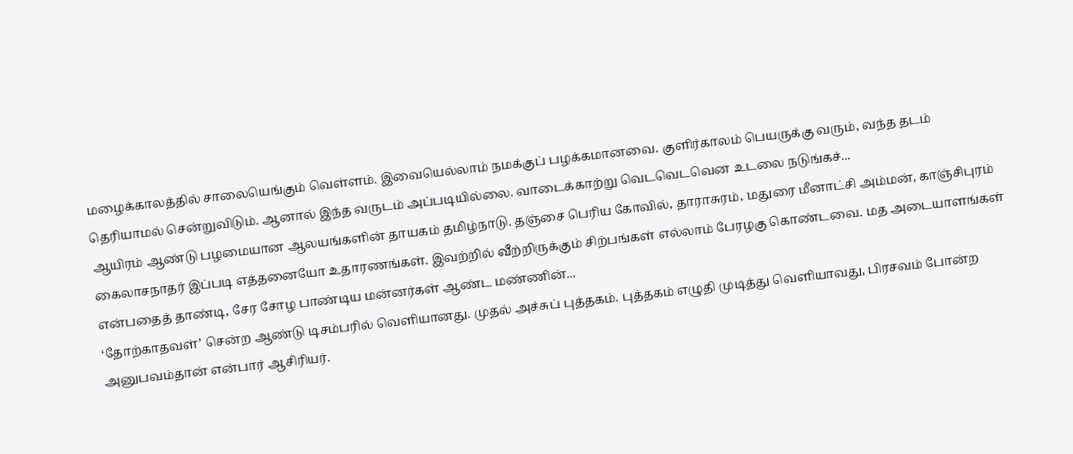மழைக்காலத்தில் சாலையெங்கும் வெள்ளம். இவையெல்லாம் நமக்குப் பழக்கமானவை. குளிர்காலம் பெயருக்கு வரும், வந்த தடம் தெரியாமல் சென்றுவிடும். ஆனால் இந்த வருடம் அப்படியில்லை. வாடைக்காற்று வெடவெடவென உடலை நடுங்கச்...
ஆயிரம் ஆண்டு பழமையான ஆலயங்களின் தாயகம் தமிழ்நாடு. தஞ்சை பெரிய கோவில், தாராசுரம், மதுரை மீனாட்சி அம்மன், காஞ்சிபுரம் கைலாசநாதர் இப்படி எத்தனையோ உதாரணங்கள். இவற்றில் வீற்றிருக்கும் சிற்பங்கள் எல்லாம் பேரழகு கொண்டவை. மத அடையாளங்கள் என்பதைத் தாண்டி, சேர சோழ பாண்டிய மன்னர்கள் ஆண்ட மண்ணின்...
‘தோற்காதவள்’ சென்ற ஆண்டு டிசம்பரில் வெளியானது. முதல் அச்சுப் புத்தகம். புத்தகம் எழுதி முடித்து வெளியாவது, பிரசவம் போன்ற அனுபவம்தான் என்பார் ஆசிரியர்.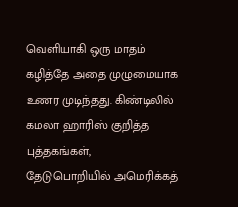வெளியாகி ஒரு மாதம் கழித்தே அதை முழுமையாக உணர முடிந்தது. கிண்டிலில் கமலா ஹாரிஸ் குறித்த புத்தகங்கள், தேடுபொறியில் அமெரிக்கத்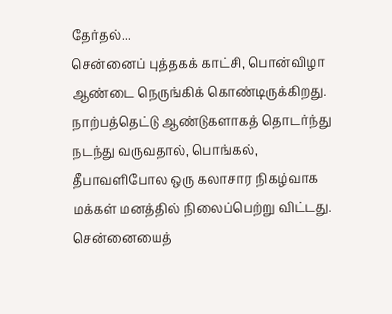தேர்தல்...
சென்னைப் புத்தகக் காட்சி, பொன்விழா ஆண்டை நெருங்கிக் கொண்டிருக்கிறது. நாற்பத்தெட்டு ஆண்டுகளாகத் தொடர்ந்து நடந்து வருவதால், பொங்கல், தீபாவளிபோல ஒரு கலாசார நிகழ்வாக மக்கள் மனத்தில் நிலைப்பெற்று விட்டது. சென்னையைத்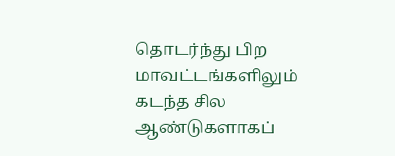தொடர்ந்து பிற மாவட்டங்களிலும் கடந்த சில ஆண்டுகளாகப்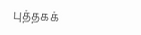புத்தகக்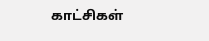காட்சிகள்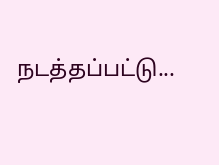நடத்தப்பட்டு...